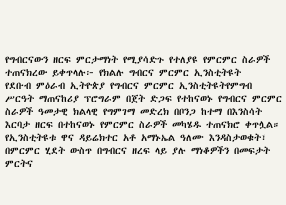የግብርናውን ዘርፍ ምርታማነት የሚያሳድጉ የተለያዩ የምርምር ስራዎች ተጠናክረው ይቀጥላሉ፦ የክልሉ ግብርና ምርምር ኢንስቲትዩት
የደቡብ ምዕራብ ኢትዮጵያ የግብርና ምርምር ኢንስቲትዩትየምግብ ሥርዓት ማጠናከሪያ ፕሮግራም በጀት ድጋፍ የተከናወኑ የግብርና ምርምር ስራዎች ዓመታዊ ክልላዊ የግምገማ መድረክ በቦንጋ ከተማ በእንስሳት እርባታ ዘርፍ በተከናወኑ የምርምር ስራዎች መካሄዱ ተጠናክሮ ቀጥሏል። የኢንስቲትዩቱ ዋና ዳይሬክተር አቶ አማኑኤል ዓለሙ እንዳስታወቁት፣ በምርምር ሂደት ውስጥ በግብርና ዘረፍ ላይ ያሉ ማነቆዎችን በመፍታት ምርትና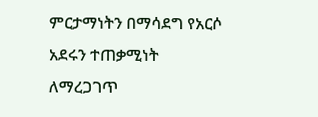ምርታማነትን በማሳደግ የአርሶ አደሩን ተጠቃሚነት ለማረጋገጥ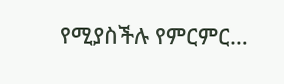የሚያስችሉ የምርምር…